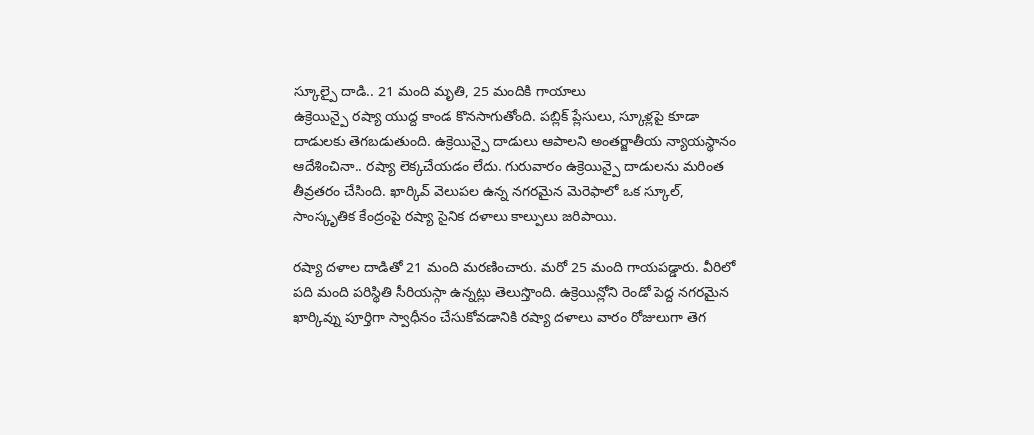స్కూల్పై దాడి.. 21 మంది మృతి, 25 మందికి గాయాలు
ఉక్రెయిన్పై రష్యా యుద్ద కాండ కొనసాగుతోంది. పబ్లిక్ ప్లేసులు, స్కూళ్లపై కూడా దాడులకు తెగబడుతుంది. ఉక్రెయిన్పై దాడులు ఆపాలని అంతర్జాతీయ న్యాయస్థానం ఆదేశించినా.. రష్యా లెక్కచేయడం లేదు. గురువారం ఉక్రెయిన్పై దాడులను మరింత తీవ్రతరం చేసింది. ఖార్కివ్ వెలుపల ఉన్న నగరమైన మెరెఫాలో ఒక స్కూల్, సాంస్కృతిక కేంద్రంపై రష్యా సైనిక దళాలు కాల్పులు జరిపాయి.

రష్యా దళాల దాడితో 21 మంది మరణించారు. మరో 25 మంది గాయపడ్డారు. వీరిలో పది మంది పరిస్థితి సీరియస్గా ఉన్నట్లు తెలుస్తొంది. ఉక్రెయిన్లోని రెండో పెద్ద నగరమైన ఖార్కివ్ను పూర్తిగా స్వాధీనం చేసుకోవడానికి రష్యా దళాలు వారం రోజులుగా తెగ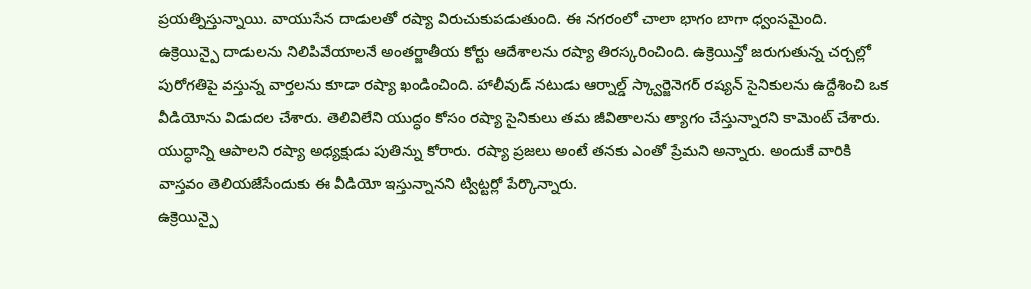ప్రయత్నిస్తున్నాయి. వాయుసేన దాడులతో రష్యా విరుచుకుపడుతుంది. ఈ నగరంలో చాలా భాగం బాగా ధ్వంసమైంది.
ఉక్రెయిన్పై దాడులను నిలిపివేయాలనే అంతర్జాతీయ కోర్టు ఆదేశాలను రష్యా తిరస్కరించింది. ఉక్రెయిన్తో జరుగుతున్న చర్చల్లో పురోగతిపై వస్తున్న వార్తలను కూడా రష్యా ఖండించింది. హాలీవుడ్ నటుడు ఆర్నాల్డ్ స్క్వార్జెనెగర్ రష్యన్ సైనికులను ఉద్దేశించి ఒక వీడియోను విడుదల చేశారు. తెలివిలేని యుద్ధం కోసం రష్యా సైనికులు తమ జీవితాలను త్యాగం చేస్తున్నారని కామెంట్ చేశారు. యుద్ధాన్ని ఆపాలని రష్యా అధ్యక్షుడు పుతిన్ను కోరారు. రష్యా ప్రజలు అంటే తనకు ఎంతో ప్రేమని అన్నారు. అందుకే వారికి వాస్తవం తెలియజేసేందుకు ఈ వీడియో ఇస్తున్నానని ట్విట్టర్లో పేర్కొన్నారు.
ఉక్రెయిన్పై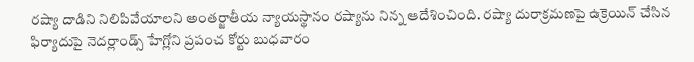రష్యా దాడిని నిలిపివేయాలని అంతర్జాతీయ న్యాయస్థానం రష్యాను నిన్న ఆదేశించింది. రష్యా దురాక్రమణపై ఉక్రెయిన్ చేసిన ఫిర్యాదుపై నెదర్లాండ్స్ హేగ్లోని ప్రపంచ కోర్టు బుధవారం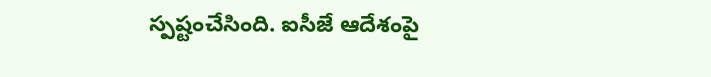స్పష్టంచేసింది. ఐసీజే ఆదేశంపై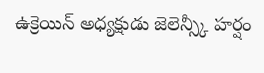ఉక్రెయిన్ అధ్యక్షుడు జెలెన్స్కీ హర్షం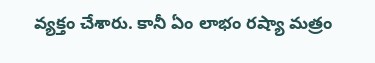వ్యక్తం చేశారు. కానీ ఏం లాభం రష్యా మత్రం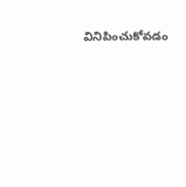వినిపించుకోవడం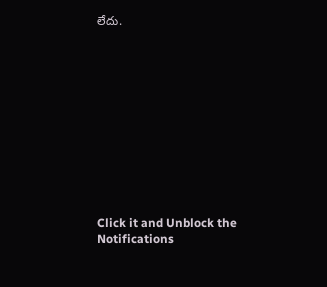లేదు.












Click it and Unblock the Notifications